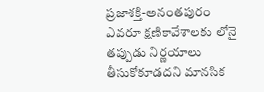ప్రజాశక్తి-అనంతపురం ఎవరూ క్షణికావేశాలకు లోనై తప్పుడు నిర్ణయాలు తీసుకోకూడదని మానసిక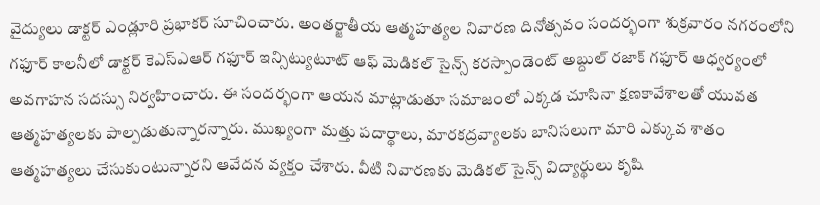వైద్యులు డాక్టర్ ఎండ్లూరి ప్రభాకర్ సూచించారు. అంతర్జాతీయ ఆత్మహత్యల నివారణ దినోత్సవం సందర్భంగా శుక్రవారం నగరంలోని గఫూర్ కాలనీలో డాక్టర్ కెఎస్ఎఆర్ గఫూర్ ఇన్సిట్యుటూట్ ఆఫ్ మెడికల్ సైన్స్ కరస్పాండెంట్ అబ్దుల్ రజాక్ గఫూర్ ఆధ్వర్యంలో అవగాహన సదస్సు నిర్వహించారు. ఈ సందర్భంగా ఆయన మాట్లాడుతూ సమాజంలో ఎక్కడ చూసినా క్షణకావేశాలతో యువత ఆత్మహత్యలకు పాల్పడుతున్నారన్నారు. ముఖ్యంగా మత్తు పదార్థాలు, మారకద్రవ్యాలకు బానిసలుగా మారి ఎక్కువ శాతం ఆత్మహత్యలు చేసుకుంటున్నారని ఆవేదన వ్యక్తం చేశారు. వీటి నివారణకు మెడికల్ సైన్స్ విద్యార్థులు కృషి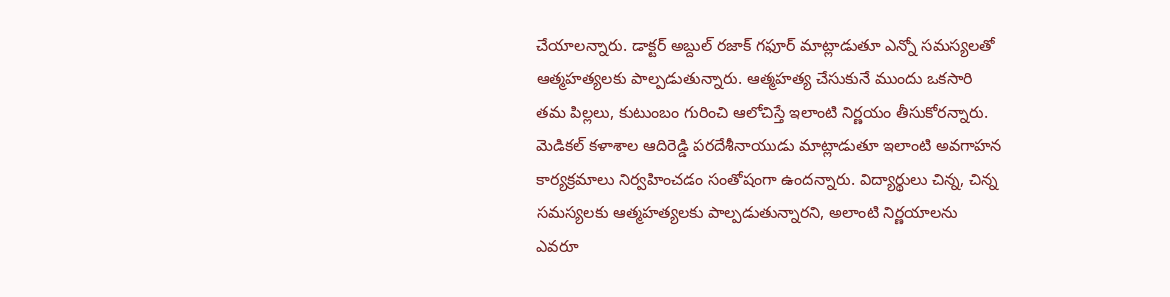చేయాలన్నారు. డాక్టర్ అబ్దుల్ రజాక్ గఫూర్ మాట్లాడుతూ ఎన్నో సమస్యలతో ఆత్మహత్యలకు పాల్పడుతున్నారు. ఆత్మహత్య చేసుకునే ముందు ఒకసారి తమ పిల్లలు, కుటుంబం గురించి ఆలోచిస్తే ఇలాంటి నిర్ణయం తీసుకోరన్నారు. మెడికల్ కళాశాల ఆదిరెడ్డి పరదేశీనాయుడు మాట్లాడుతూ ఇలాంటి అవగాహన కార్యక్రమాలు నిర్వహించడం సంతోషంగా ఉందన్నారు. విద్యార్థులు చిన్న, చిన్న సమస్యలకు ఆత్మహత్యలకు పాల్పడుతున్నారని, అలాంటి నిర్ణయాలను ఎవరూ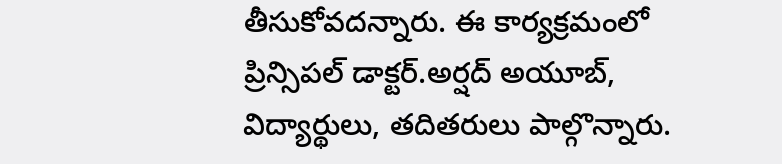తీసుకోవదన్నారు. ఈ కార్యక్రమంలో ప్రిన్సిపల్ డాక్టర్.అర్షద్ అయూబ్, విద్యార్థులు, తదితరులు పాల్గొన్నారు.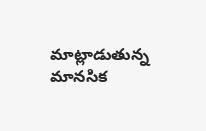మాట్లాడుతున్న మానసిక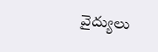వైద్యులు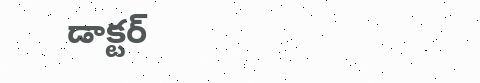డాక్టర్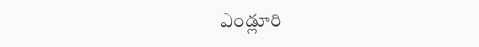ఎండ్లూరి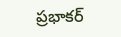ప్రభాకర్